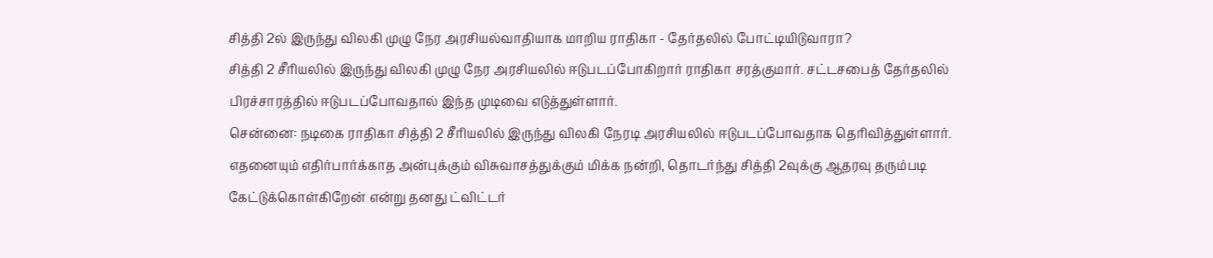சித்தி 2ல் இருந்து விலகி முழு நேர அரசியல்வாதியாக மாறிய ராதிகா - தேர்தலில் போட்டியிடுவாரா?
சித்தி 2 சீரியலில் இருந்து விலகி முழு நேர அரசியலில் ஈடுபடப்போகிறார் ராதிகா சரத்குமார். சட்டசபைத் தேர்தலில் பிரச்சாரத்தில் ஈடுபடப்போவதால் இந்த முடிவை எடுத்துள்ளார்.
சென்னை: நடிகை ராதிகா சித்தி 2 சீரியலில் இருந்து விலகி நேரடி அரசியலில் ஈடுபடப்போவதாக தெரிவித்துள்ளார். எதனையும் எதிர்பார்க்காத அன்புக்கும் விசுவாசத்துக்கும் மிக்க நன்றி, தொடர்ந்து சித்தி 2வுக்கு ஆதரவு தரும்படி கேட்டுக்கொள்கிறேன் என்று தனது ட்விட்டர்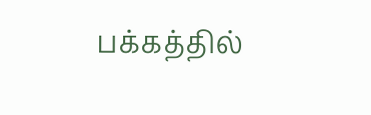பக்கத்தில்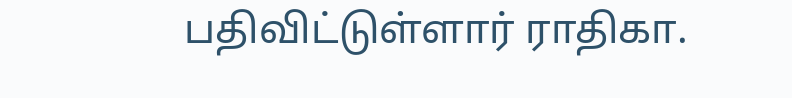பதிவிட்டுள்ளார் ராதிகா.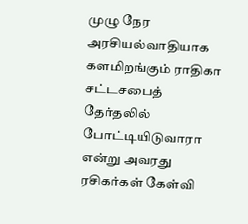முழு நேர அரசியல்வாதியாக களமிறங்கும் ராதிகா சட்டசபைத் தேர்தலில் போட்டியிடுவாரா என்று அவரது ரசிகர்கள் கேள்வி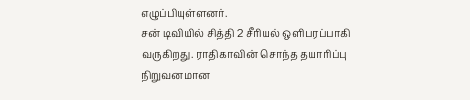எழுப்பியுள்ளனர்.
சன் டிவியில் சித்தி 2 சீரியல் ஒளிபரப்பாகி வருகிறது. ராதிகாவின் சொந்த தயாரிப்பு நிறுவனமான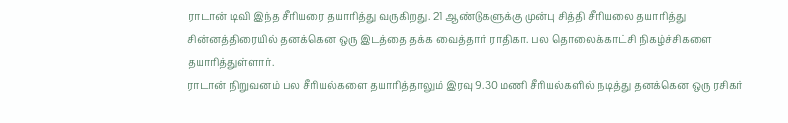ராடான் டிவி இந்த சீரியரை தயாரித்து வருகிறது. 21 ஆண்டுகளுக்கு முன்பு சித்தி சீரியலை தயாரித்து சின்னத்திரையில் தனக்கென ஒரு இடத்தை தக்க வைத்தார் ராதிகா. பல தொலைக்காட்சி நிகழ்ச்சிகளை தயாரித்துள்ளார்.
ராடான் நிறுவனம் பல சீரியல்களை தயாரித்தாலும் இரவு 9.30 மணி சீரியல்களில் நடித்து தனக்கென ஒரு ரசிகர்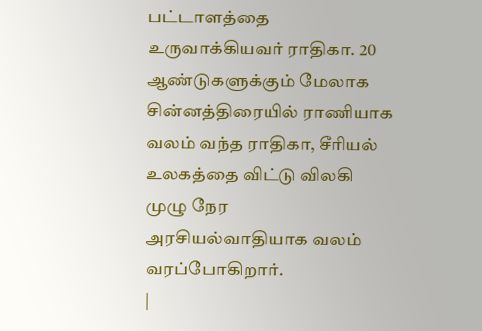பட்டாளத்தை உருவாக்கியவர் ராதிகா. 20 ஆண்டுகளுக்கும் மேலாக சின்னத்திரையில் ராணியாக வலம் வந்த ராதிகா, சீரியல் உலகத்தை விட்டு விலகி முழு நேர அரசியல்வாதியாக வலம் வரப்போகிறார்.
|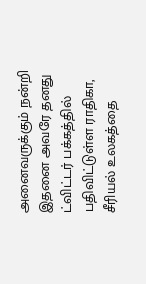அனைவருக்கும் நன்றி
இதனை அவரே தனது ட்விட்டர் பக்கத்தில் பதிவிட்டுள்ள ராதிகா, சீரியல் உலகத்தை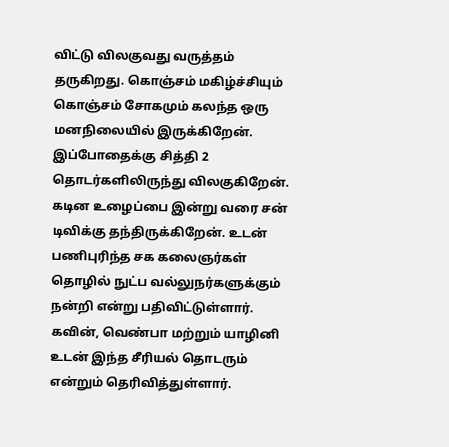விட்டு விலகுவது வருத்தம் தருகிறது. கொஞ்சம் மகிழ்ச்சியும் கொஞ்சம் சோகமும் கலந்த ஒரு மனநிலையில் இருக்கிறேன். இப்போதைக்கு சித்தி 2 தொடர்களிலிருந்து விலகுகிறேன். கடின உழைப்பை இன்று வரை சன் டிவிக்கு தந்திருக்கிறேன். உடன் பணிபுரிந்த சக கலைஞர்கள் தொழில் நுட்ப வல்லுநர்களுக்கும் நன்றி என்று பதிவிட்டுள்ளார். கவின், வெண்பா மற்றும் யாழினி உடன் இந்த சீரியல் தொடரும் என்றும் தெரிவித்துள்ளார்.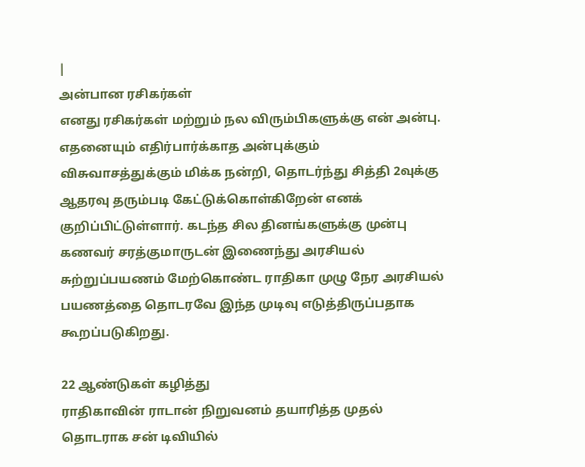|
அன்பான ரசிகர்கள்
எனது ரசிகர்கள் மற்றும் நல விரும்பிகளுக்கு என் அன்பு. எதனையும் எதிர்பார்க்காத அன்புக்கும் விசுவாசத்துக்கும் மிக்க நன்றி, தொடர்ந்து சித்தி 2வுக்கு ஆதரவு தரும்படி கேட்டுக்கொள்கிறேன் எனக் குறிப்பிட்டுள்ளார். கடந்த சில தினங்களுக்கு முன்பு கணவர் சரத்குமாருடன் இணைந்து அரசியல் சுற்றுப்பயணம் மேற்கொண்ட ராதிகா முழு நேர அரசியல் பயணத்தை தொடரவே இந்த முடிவு எடுத்திருப்பதாக கூறப்படுகிறது.

22 ஆண்டுகள் கழித்து
ராதிகாவின் ராடான் நிறுவனம் தயாரித்த முதல் தொடராக சன் டிவியில்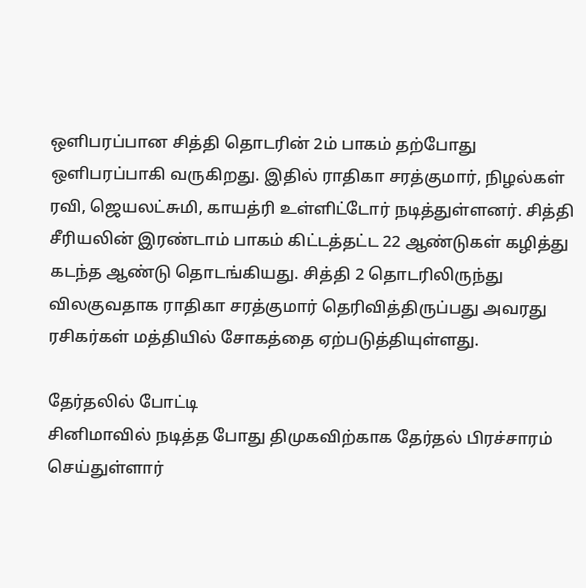ஒளிபரப்பான சித்தி தொடரின் 2ம் பாகம் தற்போது ஒளிபரப்பாகி வருகிறது. இதில் ராதிகா சரத்குமார், நிழல்கள் ரவி, ஜெயலட்சுமி, காயத்ரி உள்ளிட்டோர் நடித்துள்ளனர். சித்தி சீரியலின் இரண்டாம் பாகம் கிட்டத்தட்ட 22 ஆண்டுகள் கழித்து கடந்த ஆண்டு தொடங்கியது. சித்தி 2 தொடரிலிருந்து விலகுவதாக ராதிகா சரத்குமார் தெரிவித்திருப்பது அவரது ரசிகர்கள் மத்தியில் சோகத்தை ஏற்படுத்தியுள்ளது.

தேர்தலில் போட்டி
சினிமாவில் நடித்த போது திமுகவிற்காக தேர்தல் பிரச்சாரம் செய்துள்ளார்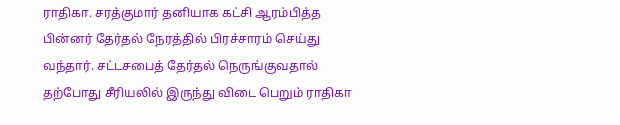ராதிகா. சரத்குமார் தனியாக கட்சி ஆரம்பித்த பின்னர் தேர்தல் நேரத்தில் பிரச்சாரம் செய்து வந்தார். சட்டசபைத் தேர்தல் நெருங்குவதால் தற்போது சீரியலில் இருந்து விடை பெறும் ராதிகா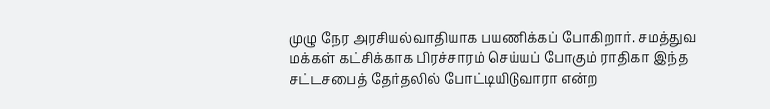முழு நேர அரசியல்வாதியாக பயணிக்கப் போகிறார். சமத்துவ மக்கள் கட்சிக்காக பிரச்சாரம் செய்யப் போகும் ராதிகா இந்த சட்டசபைத் தேர்தலில் போட்டியிடுவாரா என்ற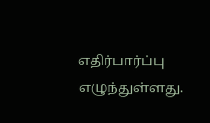எதிர்பார்ப்பு எழுந்துள்ளது.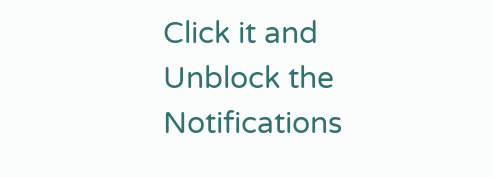Click it and Unblock the Notifications